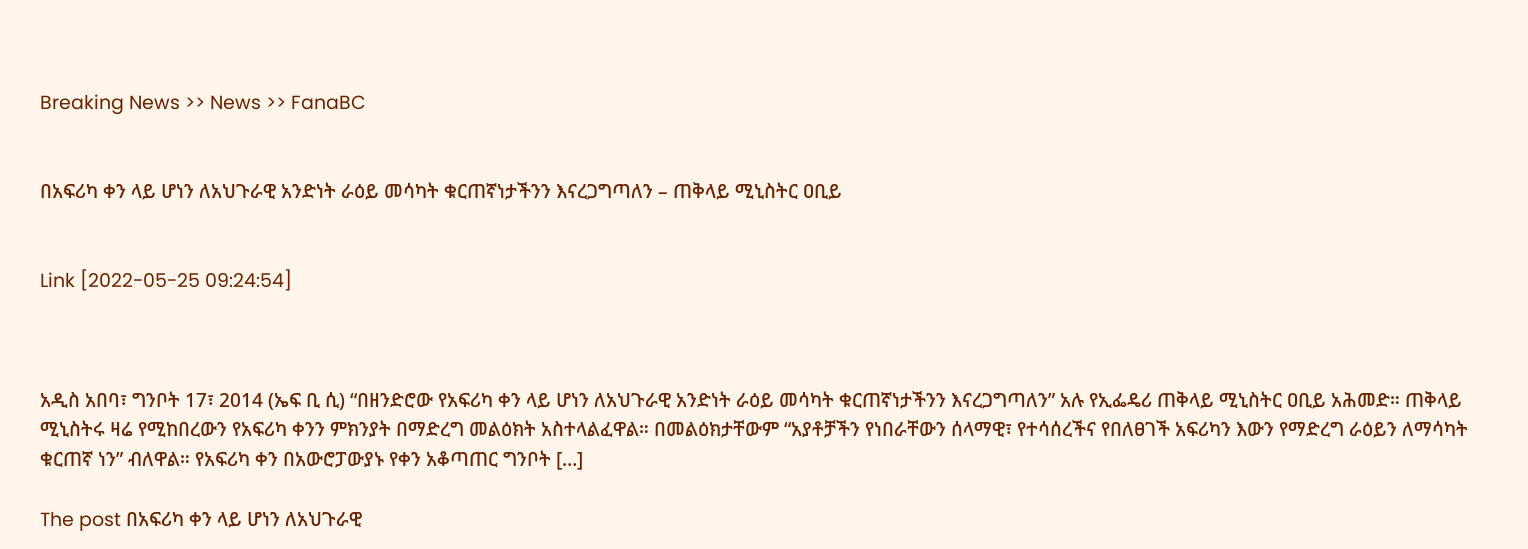Breaking News >> News >> FanaBC


በአፍሪካ ቀን ላይ ሆነን ለአህጉራዊ አንድነት ራዕይ መሳካት ቁርጠኛነታችንን እናረጋግጣለን – ጠቅላይ ሚኒስትር ዐቢይ


Link [2022-05-25 09:24:54]



አዲስ አበባ፣ ግንቦት 17፣ 2014 (ኤፍ ቢ ሲ) “በዘንድሮው የአፍሪካ ቀን ላይ ሆነን ለአህጉራዊ አንድነት ራዕይ መሳካት ቁርጠኛነታችንን እናረጋግጣለን” አሉ የኢፌዴሪ ጠቅላይ ሚኒስትር ዐቢይ አሕመድ። ጠቅላይ ሚኒስትሩ ዛሬ የሚከበረውን የአፍሪካ ቀንን ምክንያት በማድረግ መልዕክት አስተላልፈዋል። በመልዕክታቸውም “አያቶቻችን የነበራቸውን ሰላማዊ፣ የተሳሰረችና የበለፀገች አፍሪካን እውን የማድረግ ራዕይን ለማሳካት ቁርጠኛ ነን” ብለዋል። የአፍሪካ ቀን በአውሮፓውያኑ የቀን አቆጣጠር ግንቦት […]

The post በአፍሪካ ቀን ላይ ሆነን ለአህጉራዊ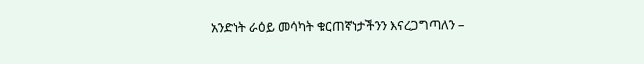አንድነት ራዕይ መሳካት ቁርጠኛነታችንን እናረጋግጣለን –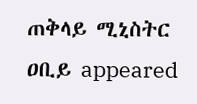ጠቅላይ ሚኒስትር ዐቢይ appeared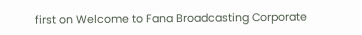first on Welcome to Fana Broadcasting Corporate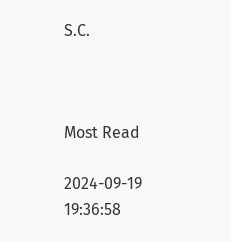S.C.



Most Read

2024-09-19 19:36:58